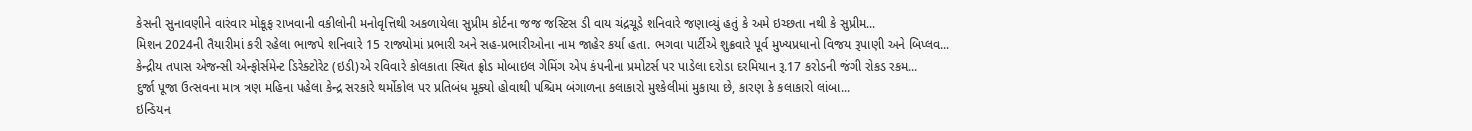કેસની સુનાવણીને વારંવાર મોકૂફ રાખવાની વકીલોની મનોવૃત્તિથી અકળાયેલા સુપ્રીમ કોર્ટના જજ જસ્ટિસ ડી વાય ચંદ્રચૂડે શનિવારે જણાવ્યું હતું કે અમે ઇચ્છતા નથી કે સુપ્રીમ...
મિશન 2024ની તૈયારીમાં કરી રહેલા ભાજપે શનિવારે 15 રાજ્યોમાં પ્રભારી અને સહ-પ્રભારીઓના નામ જાહેર કર્યા હતા. ભગવા પાર્ટીએ શુક્રવારે પૂર્વ મુખ્યપ્રધાનો વિજય રૂપાણી અને બિપ્લવ...
કેન્દ્રીય તપાસ એજન્સી એન્ફોર્સમેન્ટ ડિરેક્ટોરેટ (ઇડી)એ રવિવારે કોલકાતા સ્થિત ફ્રોડ મોબાઇલ ગેમિંગ એપ કંપનીના પ્રમોટર્સ પર પાડેલા દરોડા દરમિયાન રૂ.17 કરોડની જંગી રોકડ રકમ...
દુર્જા પૂજા ઉત્સવના માત્ર ત્રણ મહિના પહેલા કેન્દ્ર સરકારે થર્મોકોલ પર પ્રતિબંધ મૂક્યો હોવાથી પશ્ચિમ બંગાળના કલાકારો મુશ્કેલીમાં મુકાયા છે, કારણ કે કલાકારો લાંબા...
ઇન્ડિયન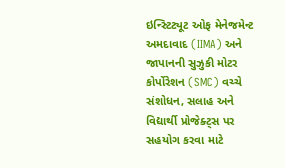ઇન્સ્ટિટ્યૂટ ઓફ મેનેજમેન્ટ અમદાવાદ (IIMA) અને જાપાનની સુઝુકી મોટર કોર્પોરેશન (SMC) વચ્ચે સંશોધન, સલાહ અને વિદ્યાર્થી પ્રોજેક્ટ્સ પર સહયોગ કરવા માટે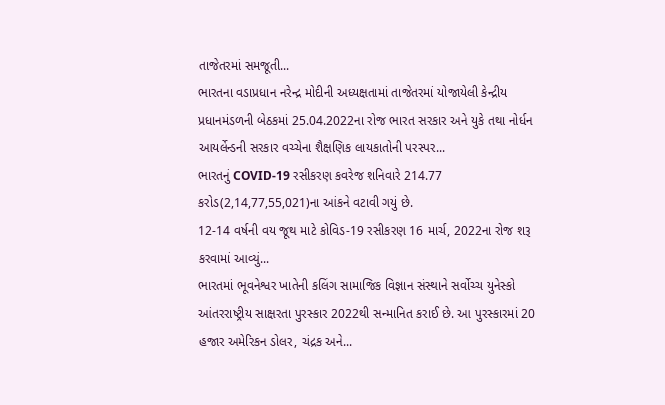તાજેતરમાં સમજૂતી...
ભારતના વડાપ્રધાન નરેન્દ્ર મોદીની અધ્યક્ષતામાં તાજેતરમાં યોજાયેલી કેન્દ્રીય પ્રધાનમંડળની બેઠકમાં 25.04.2022ના રોજ ભારત સરકાર અને યુકે તથા નોર્ધન આયર્લેન્ડની સરકાર વચ્ચેના શૈક્ષણિક લાયકાતોની પરસ્પર...
ભારતનું COVID-19 રસીકરણ કવરેજ શનિવારે 214.77 કરોડ(2,14,77,55,021)ના આંકને વટાવી ગયું છે.
12-14 વર્ષની વય જૂથ માટે કોવિડ-19 રસીકરણ 16 માર્ચ, 2022ના રોજ શરૂ કરવામાં આવ્યું...
ભારતમાં ભૂવનેશ્વર ખાતેની કલિંગ સામાજિક વિજ્ઞાન સંસ્થાને સર્વોચ્ચ યુનેસ્કો આંતરરાષ્ટ્રીય સાક્ષરતા પુરસ્કાર 2022થી સન્માનિત કરાઈ છે. આ પુરસ્કારમાં 20 હજાર અમેરિકન ડોલર, ચંદ્રક અને...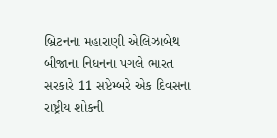બ્રિટનના મહારાણી એલિઝાબેથ બીજાના નિધનના પગલે ભારત સરકારે 11 સપ્ટેમ્બરે એક દિવસના રાષ્ટ્રીય શોકની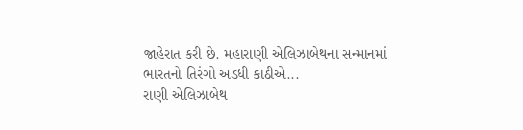જાહેરાત કરી છે. મહારાણી એલિઝાબેથના સન્માનમાં ભારતનો તિરંગો અડધી કાઠીએ...
રાણી એલિઝાબેથ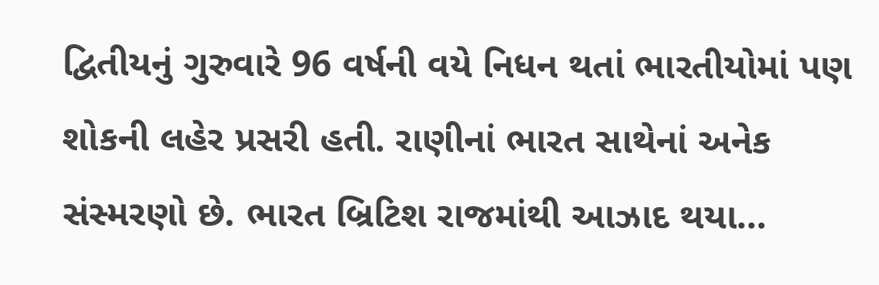દ્વિતીયનું ગુરુવારે 96 વર્ષની વયે નિધન થતાં ભારતીયોમાં પણ શોકની લહેર પ્રસરી હતી. રાણીનાં ભારત સાથેનાં અનેક સંસ્મરણો છે. ભારત બ્રિટિશ રાજમાંથી આઝાદ થયા...